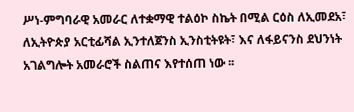ሥነ-ምግባራዊ አመራር ለተቋማዊ ተልዕኮ ስኬት በሚል ርዕስ ለኢመደአ፣ ለኢትዮጵያ አርቲፊሻል ኢንተለጀንስ ኢንስቲትዩት፣ እና ለፋይናንስ ደህንነት አገልግሎት አመራሮች ስልጠና እየተሰጠ ነው ፡፡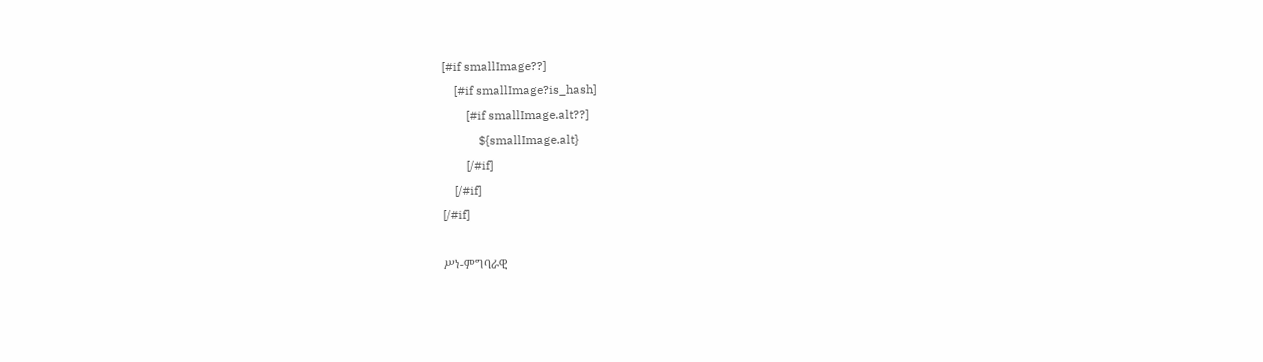[#if smallImage??]
    [#if smallImage?is_hash]
        [#if smallImage.alt??]
            ${smallImage.alt}
        [/#if]
    [/#if]
[/#if]

ሥነ-ምግባራዊ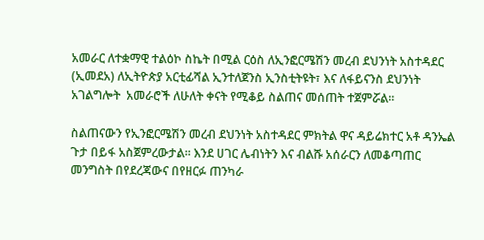አመራር ለተቋማዊ ተልዕኮ ስኬት በሚል ርዕስ ለኢንፎርሜሽን መረብ ደህንነት አስተዳደር (ኢመደአ) ለኢትዮጵያ አርቲፊሻል ኢንተለጀንስ ኢንስቲትዩት፣ እና ለፋይናንስ ደህንነት አገልግሎት  አመራሮች ለሁለት ቀናት የሚቆይ ስልጠና መሰጠት ተጀምሯል፡፡

ስልጠናውን የኢንፎርሜሽን መረብ ደህንነት አስተዳደር ምክትል ዋና ዳይሬክተር አቶ ዳንኤል ጉታ በይፋ አስጀምረውታል፡፡ እንደ ሀገር ሌብነትን እና ብልሹ አሰራርን ለመቆጣጠር መንግስት በየደረጃውና በየዘርፉ ጠንካራ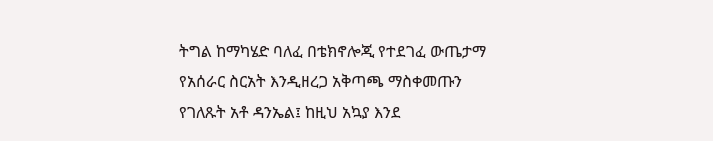ትግል ከማካሄድ ባለፈ በቴክኖሎጂ የተደገፈ ውጤታማ  የአሰራር ስርአት እንዲዘረጋ አቅጣጫ ማስቀመጡን የገለጹት አቶ ዳንኤል፤ ከዚህ አኳያ እንደ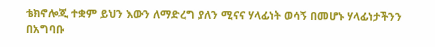ቴክኖሎጂ ተቋም ይህን እውን ለማድረግ ያለን ሚናና ሃላፊነት ወሳኝ በመሆኑ ሃላፊነታችንን በአግባቡ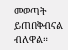መወጣት ይጠበቅብናል ብለዋል።